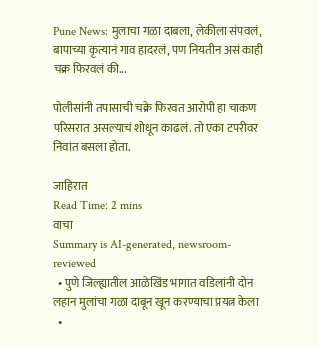Pune News: मुलाचा गळा दाबला, लेकीला संपवलं, बापाच्या कृत्यानं गाव हादरलं, पण नियतीन असं काही चक्र फिरवलं की...

पोलीसांनी तपासाची चक्रे फिरवत आरोपी हा चाकण परिसरात असल्याचं शोधून काढलं. तो एका टपरीवर निवांत बसला होता.

जाहिरात
Read Time: 2 mins
वाचा
Summary is AI-generated, newsroom-reviewed
  • पुणे जिल्ह्यातील आळेखिंड भागात वडिलांनी दोन लहान मुलांचा गळा दाबून खून करण्याचा प्रयत्न केला
  •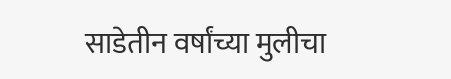साडेतीन वर्षांच्या मुलीचा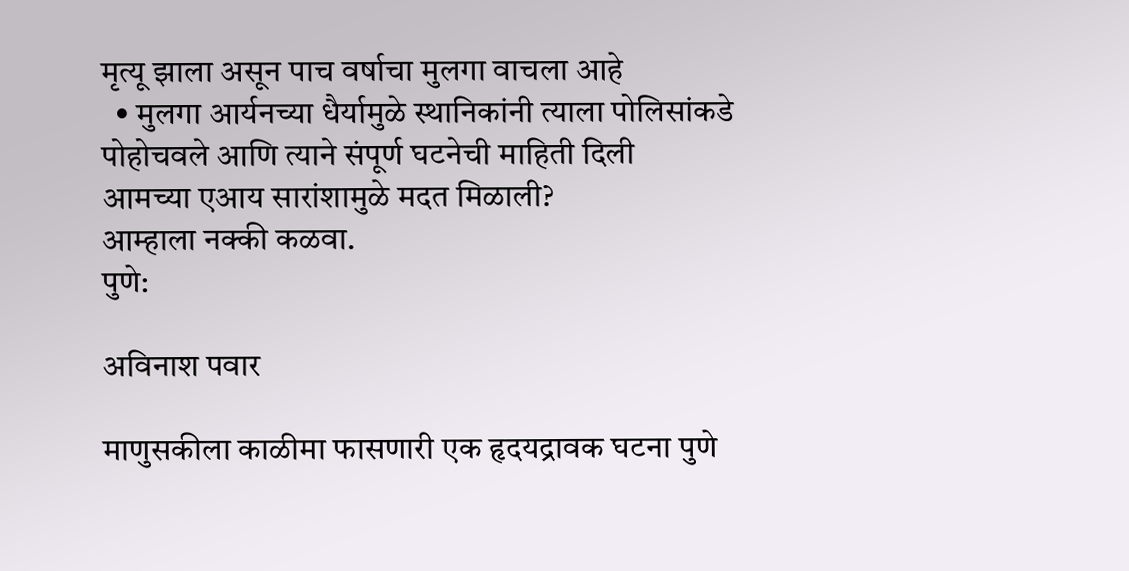मृत्यू झाला असून पाच वर्षाचा मुलगा वाचला आहे
  • मुलगा आर्यनच्या धैर्यामुळे स्थानिकांनी त्याला पोलिसांकडे पोहोचवले आणि त्याने संपूर्ण घटनेची माहिती दिली
आमच्या एआय सारांशामुळे मदत मिळाली?
आम्हाला नक्की कळवा.
पुणे:

अविनाश पवार

माणुसकीला काळीमा फासणारी एक हृदयद्रावक घटना पुणे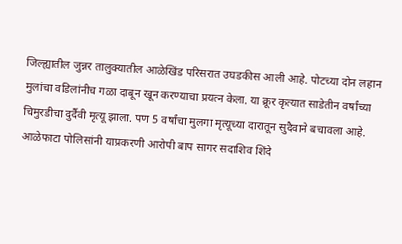जिल्ह्यातील जुन्नर तालुक्यातील आळेखिंड परिसरात उघडकीस आली आहे. पोटच्या दोन लहान मुलांचा वडिलांनीच गळा दाबून खून करण्याचा प्रयत्न केला. या क्रूर कृत्यात साडेतीन वर्षांच्या चिमुरडीचा दुर्दैवी मृत्यू झाला. पण 5 वर्षांचा मुलगा मृत्यूच्या दारातून सुदैवाने बचावला आहे. आळेफाटा पोलिसांनी याप्रकरणी आरोपी बाप सागर सदाशिव शिंदे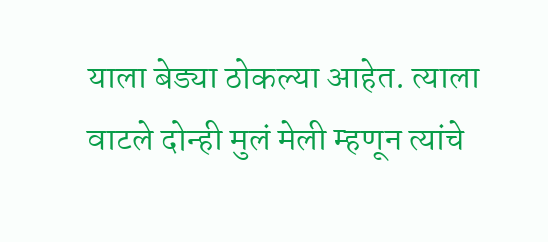याला बेड्या ठोकल्या आहेत. त्याला वाटले दोन्ही मुलं मेली म्हणून त्यांचे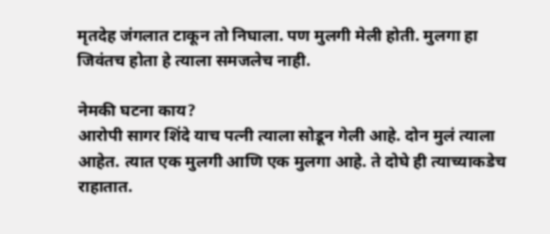मृतदेह जंगलात टाकून तो निघाला. पण मुलगी मेली होती. मुलगा हा जिवंतच होता हे त्याला समजलेच नाही.

नेमकी घटना काय?
आरोपी सागर शिंदे याच पत्नी त्याला सोडून गेली आहे. दोन मुलं त्याला आहेत. त्यात एक मुलगी आणि एक मुलगा आहे. ते दोघे ही त्याच्याकडेच राहातात.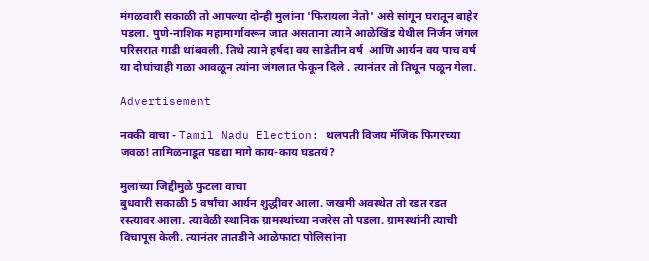मंगळवारी सकाळी तो आपल्या दोन्ही मुलांना 'फिरायला नेतो' असे सांगून घरातून बाहेर पडला. पुणे-नाशिक महामार्गावरून जात असताना त्याने आळेखिंड येथील निर्जन जंगल परिसरात गाडी थांबवली. तिथे त्याने हर्षदा वय साडेतीन वर्ष  आणि आर्यन वय पाच वर्ष या दोघांचाही गळा आवळून त्यांना जंगलात फेकून दिले . त्यानंतर तो तिथून पळून गेला.

Advertisement

नक्की वाचा - Tamil Nadu Election: थलपती विजय मॅजिक फिगरच्या जवळ! तामिळनाडूत पडद्या मागे काय-काय घडतयं?

मुलाच्या जिद्दीमुळे फुटला वाचा
बुधवारी सकाळी 5 वर्षांचा आर्यन शुद्धीवर आला. जखमी अवस्थेत तो रडत रडत रस्त्यावर आला. त्यावेळी स्थानिक ग्रामस्थांच्या नजरेस तो पडला. ग्रामस्थांनी त्याची विचापूस केली. त्यानंतर तातडीने आळेफाटा पोलिसांना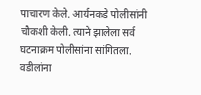पाचारण केले. आर्यनकडे पोलीसांनी चौकशी केली. त्याने झालेला सर्व घटनाक्रम पोलीसांना सांगितला. वडीलांना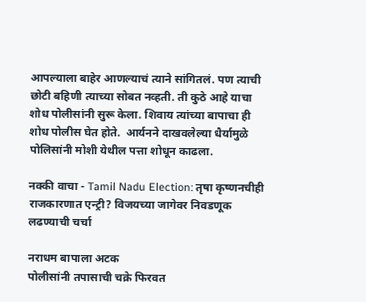आपल्याला बाहेर आणल्याचं त्याने सांगितलं. पण त्याची छोटी बहिणी त्याच्या सोबत नव्हती. ती कुठे आहे याचा शोध पोलीसांनी सुरू केला. शिवाय त्यांच्या बापाचा ही शोध पोलीस घेत होते.  आर्यनने दाखवलेल्या धैर्यामुळे पोलिसांनी मोशी येथील पत्ता शोधून काढला.

नक्की वाचा - Tamil Nadu Election: तृषा कृष्णनचीही राजकारणात एन्ट्री? विजयच्या जागेवर निवडणूक लढण्याची चर्चा

नराधम बापाला अटक
पोलीसांनी तपासाची चक्रे फिरवत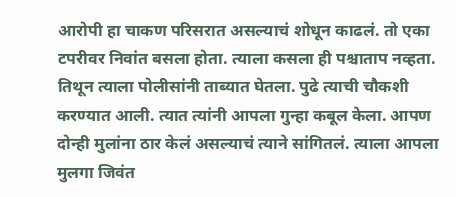आरोपी हा चाकण परिसरात असल्याचं शोधून काढलं. तो एका टपरीवर निवांत बसला होता. त्याला कसला ही पश्चाताप नव्हता. तिथून त्याला पोलीसांनी ताब्यात घेतला. पुढे त्याची चौकशी करण्यात आली. त्यात त्यांनी आपला गुन्हा कबूल केला. आपण दोन्ही मुलांना ठार केलं असल्याचं त्याने सांगितलं. त्याला आपला मुलगा जिवंत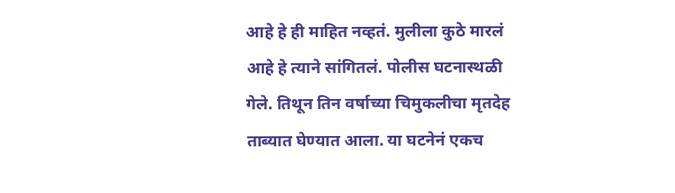आहे हे ही माहित नव्हतं. मुलीला कुठे मारलं आहे हे त्याने सांगितलं. पोलीस घटनास्थळी गेले. तिथून तिन वर्षाच्या चिमुकलीचा मृतदेह ताब्यात घेण्यात आला. या घटनेनं एकच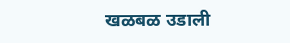खळबळ उडाली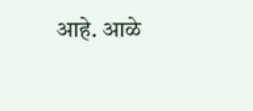आहे. आळे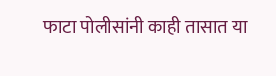फाटा पोलीसांनी काही तासात या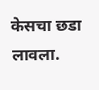केसचा छडा लावला.